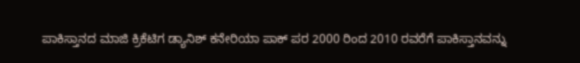ಪಾಕಿಸ್ತಾನದ ಮಾಜಿ ಕ್ರಿಕೆಟಿಗ ಡ್ಯಾನಿಶ್ ಕನೇರಿಯಾ ಪಾಕ್ ಪರ 2000 ರಿಂದ 2010 ರವರೆಗೆ ಪಾಕಿಸ್ತಾನವನ್ನು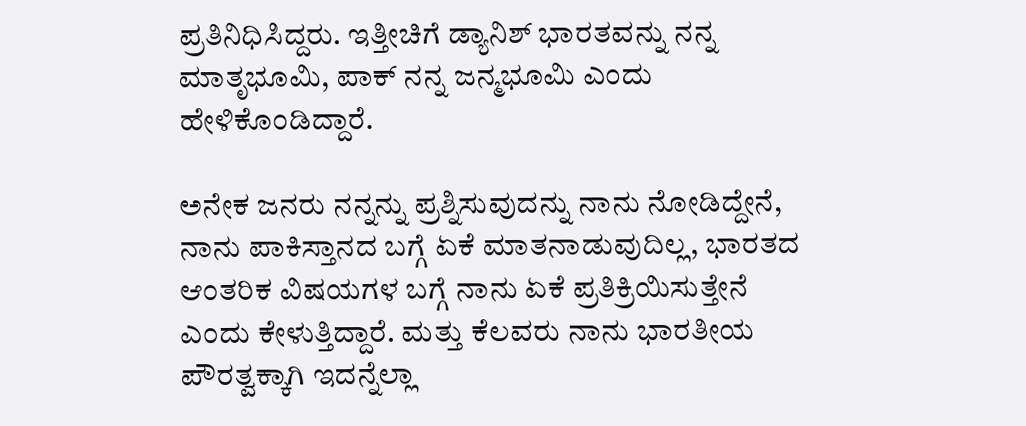ಪ್ರತಿನಿಧಿಸಿದ್ದರು. ಇತ್ತೀಚಿಗೆ ಡ್ಯಾನಿಶ್ ಭಾರತವನ್ನು ನನ್ನ ಮಾತೃಭೂಮಿ, ಪಾಕ್ ನನ್ನ ಜನ್ಮಭೂಮಿ ಎಂದು ಹೇಳಿಕೊಂಡಿದ್ದಾರೆ.

ಅನೇಕ ಜನರು ನನ್ನನ್ನು ಪ್ರಶ್ನಿಸುವುದನ್ನು ನಾನು ನೋಡಿದ್ದೇನೆ, ನಾನು ಪಾಕಿಸ್ತಾನದ ಬಗ್ಗೆ ಏಕೆ ಮಾತನಾಡುವುದಿಲ್ಲ, ಭಾರತದ ಆಂತರಿಕ ವಿಷಯಗಳ ಬಗ್ಗೆ ನಾನು ಏಕೆ ಪ್ರತಿಕ್ರಿಯಿಸುತ್ತೇನೆ ಎಂದು ಕೇಳುತ್ತಿದ್ದಾರೆ. ಮತ್ತು ಕೆಲವರು ನಾನು ಭಾರತೀಯ ಪೌರತ್ವಕ್ಕಾಗಿ ಇದನ್ನೆಲ್ಲಾ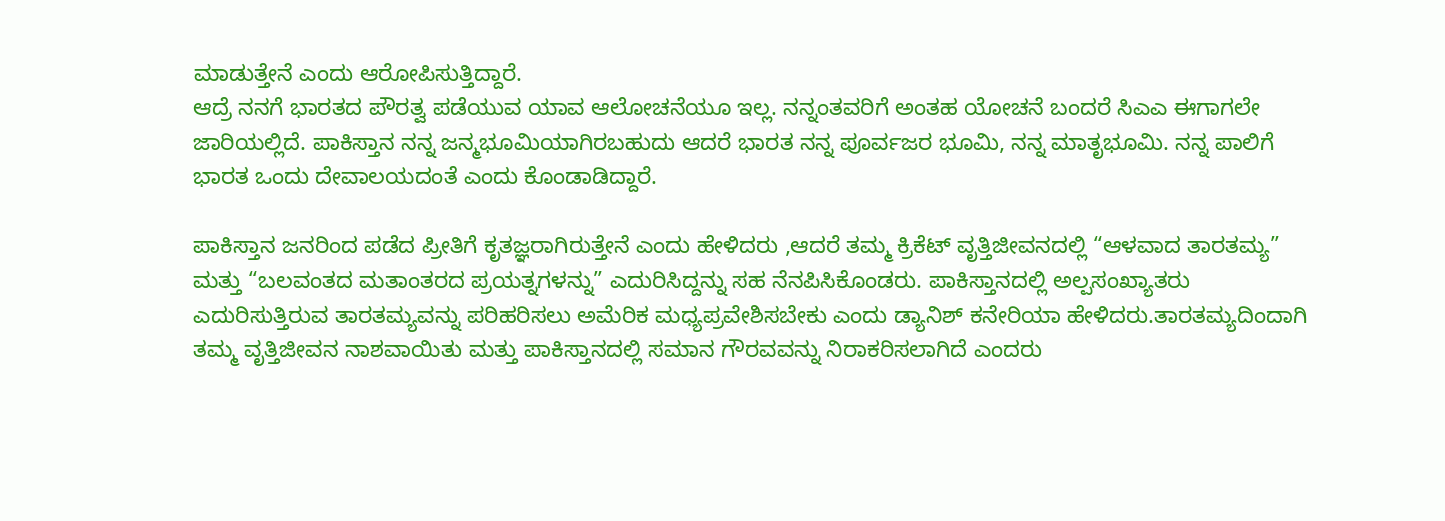ಮಾಡುತ್ತೇನೆ ಎಂದು ಆರೋಪಿಸುತ್ತಿದ್ದಾರೆ.
ಆದ್ರೆ ನನಗೆ ಭಾರತದ ಪೌರತ್ವ ಪಡೆಯುವ ಯಾವ ಆಲೋಚನೆಯೂ ಇಲ್ಲ. ನನ್ನಂತವರಿಗೆ ಅಂತಹ ಯೋಚನೆ ಬಂದರೆ ಸಿಎಎ ಈಗಾಗಲೇ ಜಾರಿಯಲ್ಲಿದೆ. ಪಾಕಿಸ್ತಾನ ನನ್ನ ಜನ್ಮಭೂಮಿಯಾಗಿರಬಹುದು ಆದರೆ ಭಾರತ ನನ್ನ ಪೂರ್ವಜರ ಭೂಮಿ, ನನ್ನ ಮಾತೃಭೂಮಿ. ನನ್ನ ಪಾಲಿಗೆ ಭಾರತ ಒಂದು ದೇವಾಲಯದಂತೆ ಎಂದು ಕೊಂಡಾಡಿದ್ದಾರೆ.

ಪಾಕಿಸ್ತಾನ ಜನರಿಂದ ಪಡೆದ ಪ್ರೀತಿಗೆ ಕೃತಜ್ಞರಾಗಿರುತ್ತೇನೆ ಎಂದು ಹೇಳಿದರು ,ಆದರೆ ತಮ್ಮ ಕ್ರಿಕೆಟ್ ವೃತ್ತಿಜೀವನದಲ್ಲಿ “ಆಳವಾದ ತಾರತಮ್ಯ” ಮತ್ತು “ಬಲವಂತದ ಮತಾಂತರದ ಪ್ರಯತ್ನಗಳನ್ನು” ಎದುರಿಸಿದ್ದನ್ನು ಸಹ ನೆನಪಿಸಿಕೊಂಡರು. ಪಾಕಿಸ್ತಾನದಲ್ಲಿ ಅಲ್ಪಸಂಖ್ಯಾತರು ಎದುರಿಸುತ್ತಿರುವ ತಾರತಮ್ಯವನ್ನು ಪರಿಹರಿಸಲು ಅಮೆರಿಕ ಮಧ್ಯಪ್ರವೇಶಿಸಬೇಕು ಎಂದು ಡ್ಯಾನಿಶ್ ಕನೇರಿಯಾ ಹೇಳಿದರು.ತಾರತಮ್ಯದಿಂದಾಗಿ ತಮ್ಮ ವೃತ್ತಿಜೀವನ ನಾಶವಾಯಿತು ಮತ್ತು ಪಾಕಿಸ್ತಾನದಲ್ಲಿ ಸಮಾನ ಗೌರವವನ್ನು ನಿರಾಕರಿಸಲಾಗಿದೆ ಎಂದರು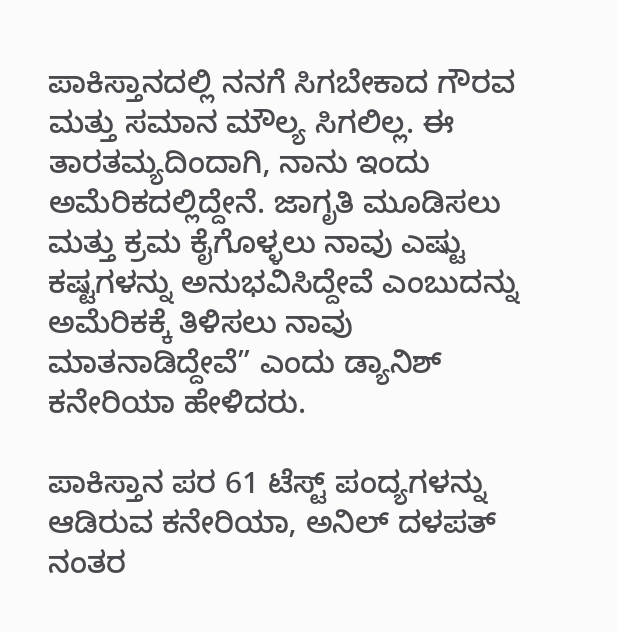ಪಾಕಿಸ್ತಾನದಲ್ಲಿ ನನಗೆ ಸಿಗಬೇಕಾದ ಗೌರವ ಮತ್ತು ಸಮಾನ ಮೌಲ್ಯ ಸಿಗಲಿಲ್ಲ. ಈ ತಾರತಮ್ಯದಿಂದಾಗಿ, ನಾನು ಇಂದು ಅಮೆರಿಕದಲ್ಲಿದ್ದೇನೆ. ಜಾಗೃತಿ ಮೂಡಿಸಲು ಮತ್ತು ಕ್ರಮ ಕೈಗೊಳ್ಳಲು ನಾವು ಎಷ್ಟು ಕಷ್ಟಗಳನ್ನು ಅನುಭವಿಸಿದ್ದೇವೆ ಎಂಬುದನ್ನು ಅಮೆರಿಕಕ್ಕೆ ತಿಳಿಸಲು ನಾವು ಮಾತನಾಡಿದ್ದೇವೆ” ಎಂದು ಡ್ಯಾನಿಶ್ ಕನೇರಿಯಾ ಹೇಳಿದರು.

ಪಾಕಿಸ್ತಾನ ಪರ 61 ಟೆಸ್ಟ್ ಪಂದ್ಯಗಳನ್ನು ಆಡಿರುವ ಕನೇರಿಯಾ, ಅನಿಲ್ ದಳಪತ್ ನಂತರ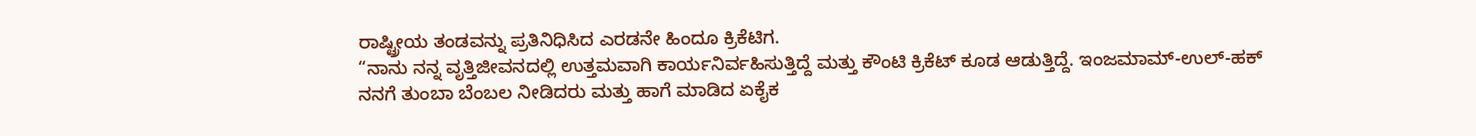ರಾಷ್ಟ್ರೀಯ ತಂಡವನ್ನು ಪ್ರತಿನಿಧಿಸಿದ ಎರಡನೇ ಹಿಂದೂ ಕ್ರಿಕೆಟಿಗ.
“ನಾನು ನನ್ನ ವೃತ್ತಿಜೀವನದಲ್ಲಿ ಉತ್ತಮವಾಗಿ ಕಾರ್ಯನಿರ್ವಹಿಸುತ್ತಿದ್ದೆ ಮತ್ತು ಕೌಂಟಿ ಕ್ರಿಕೆಟ್ ಕೂಡ ಆಡುತ್ತಿದ್ದೆ. ಇಂಜಮಾಮ್-ಉಲ್-ಹಕ್ ನನಗೆ ತುಂಬಾ ಬೆಂಬಲ ನೀಡಿದರು ಮತ್ತು ಹಾಗೆ ಮಾಡಿದ ಏಕೈಕ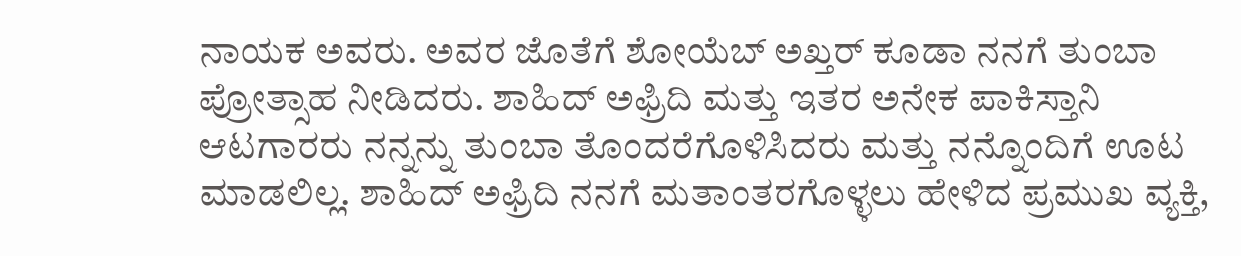ನಾಯಕ ಅವರು. ಅವರ ಜೊತೆಗೆ ಶೋಯೆಬ್ ಅಖ್ತರ್ ಕೂಡಾ ನನಗೆ ತುಂಬಾ ಪ್ರೋತ್ಸಾಹ ನೀಡಿದರು. ಶಾಹಿದ್ ಅಫ್ರಿದಿ ಮತ್ತು ಇತರ ಅನೇಕ ಪಾಕಿಸ್ತಾನಿ ಆಟಗಾರರು ನನ್ನನ್ನು ತುಂಬಾ ತೊಂದರೆಗೊಳಿಸಿದರು ಮತ್ತು ನನ್ನೊಂದಿಗೆ ಊಟ ಮಾಡಲಿಲ್ಲ. ಶಾಹಿದ್ ಅಫ್ರಿದಿ ನನಗೆ ಮತಾಂತರಗೊಳ್ಳಲು ಹೇಳಿದ ಪ್ರಮುಖ ವ್ಯಕ್ತಿ,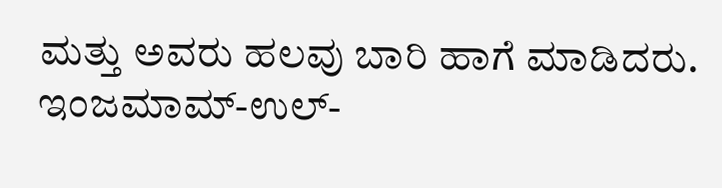ಮತ್ತು ಅವರು ಹಲವು ಬಾರಿ ಹಾಗೆ ಮಾಡಿದರು. ಇಂಜಮಾಮ್-ಉಲ್-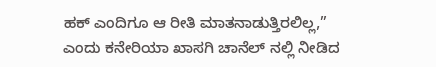ಹಕ್ ಎಂದಿಗೂ ಆ ರೀತಿ ಮಾತನಾಡುತ್ತಿರಲಿಲ್ಲ,” ಎಂದು ಕನೇರಿಯಾ ಖಾಸಗಿ ಚಾನೆಲ್ ನಲ್ಲಿ ನೀಡಿದ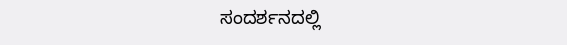ಸಂದರ್ಶನದಲ್ಲಿ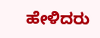ಹೇಳಿದರು